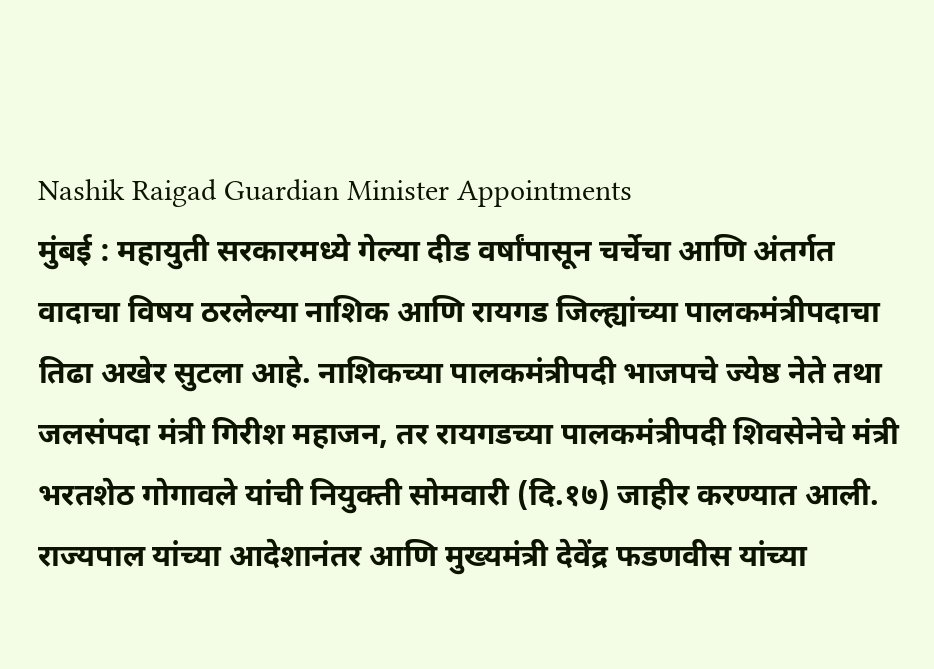Nashik Raigad Guardian Minister Appointments
मुंबई : महायुती सरकारमध्ये गेल्या दीड वर्षांपासून चर्चेचा आणि अंतर्गत वादाचा विषय ठरलेल्या नाशिक आणि रायगड जिल्ह्यांच्या पालकमंत्रीपदाचा तिढा अखेर सुटला आहे. नाशिकच्या पालकमंत्रीपदी भाजपचे ज्येष्ठ नेते तथा जलसंपदा मंत्री गिरीश महाजन, तर रायगडच्या पालकमंत्रीपदी शिवसेनेचे मंत्री भरतशेठ गोगावले यांची नियुक्ती सोमवारी (दि.१७) जाहीर करण्यात आली. राज्यपाल यांच्या आदेशानंतर आणि मुख्यमंत्री देवेंद्र फडणवीस यांच्या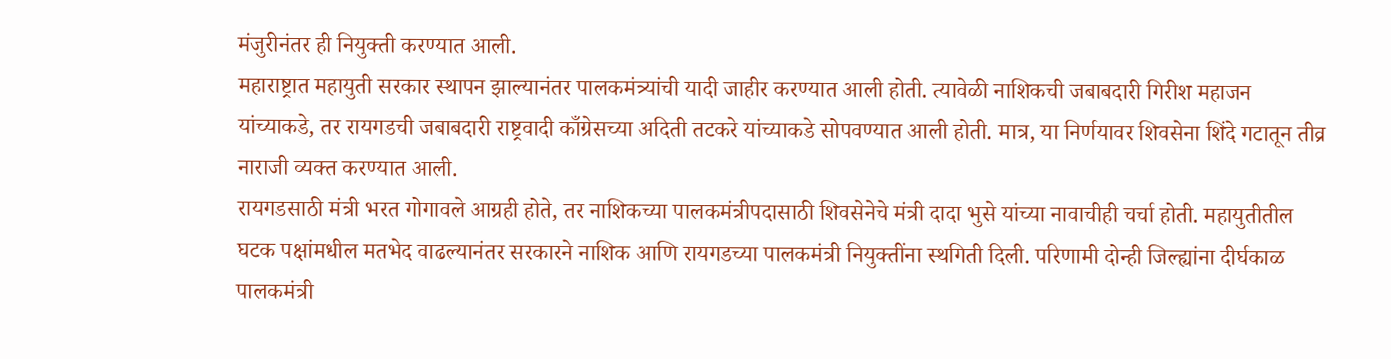मंजुरीनंतर ही नियुक्ती करण्यात आली.
महाराष्ट्रात महायुती सरकार स्थापन झाल्यानंतर पालकमंत्र्यांची यादी जाहीर करण्यात आली होती. त्यावेळी नाशिकची जबाबदारी गिरीश महाजन यांच्याकडे, तर रायगडची जबाबदारी राष्ट्रवादी काँग्रेसच्या अदिती तटकरे यांच्याकडे सोपवण्यात आली होती. मात्र, या निर्णयावर शिवसेना शिंदे गटातून तीव्र नाराजी व्यक्त करण्यात आली.
रायगडसाठी मंत्री भरत गोगावले आग्रही होते, तर नाशिकच्या पालकमंत्रीपदासाठी शिवसेनेचे मंत्री दादा भुसे यांच्या नावाचीही चर्चा होती. महायुतीतील घटक पक्षांमधील मतभेद वाढल्यानंतर सरकारने नाशिक आणि रायगडच्या पालकमंत्री नियुक्तींना स्थगिती दिली. परिणामी दोन्ही जिल्ह्यांना दीर्घकाळ पालकमंत्री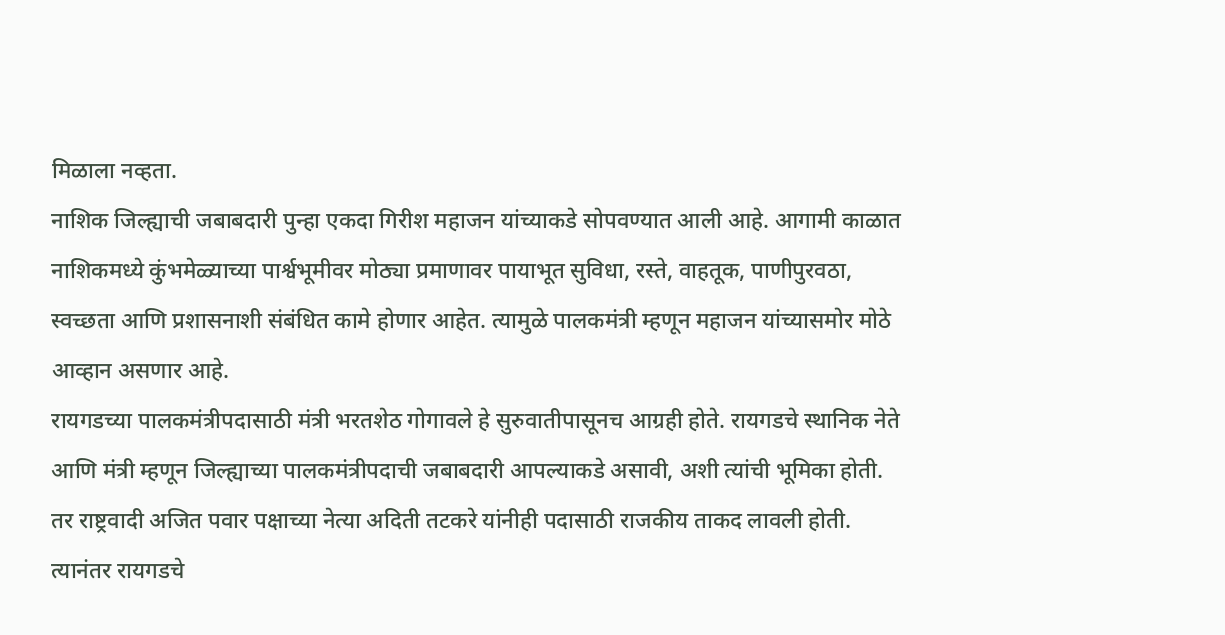मिळाला नव्हता.
नाशिक जिल्ह्याची जबाबदारी पुन्हा एकदा गिरीश महाजन यांच्याकडे सोपवण्यात आली आहे. आगामी काळात नाशिकमध्ये कुंभमेळ्याच्या पार्श्वभूमीवर मोठ्या प्रमाणावर पायाभूत सुविधा, रस्ते, वाहतूक, पाणीपुरवठा, स्वच्छता आणि प्रशासनाशी संबंधित कामे होणार आहेत. त्यामुळे पालकमंत्री म्हणून महाजन यांच्यासमोर मोठे आव्हान असणार आहे.
रायगडच्या पालकमंत्रीपदासाठी मंत्री भरतशेठ गोगावले हे सुरुवातीपासूनच आग्रही होते. रायगडचे स्थानिक नेते आणि मंत्री म्हणून जिल्ह्याच्या पालकमंत्रीपदाची जबाबदारी आपल्याकडे असावी, अशी त्यांची भूमिका होती. तर राष्ट्रवादी अजित पवार पक्षाच्या नेत्या अदिती तटकरे यांनीही पदासाठी राजकीय ताकद लावली होती.
त्यानंतर रायगडचे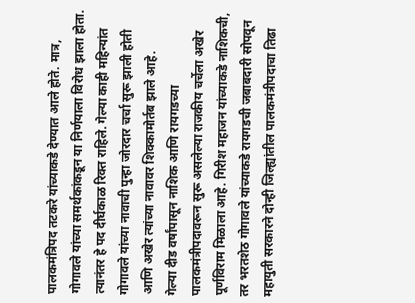पालकमंत्रिपद तटकरे यांच्याकडे देण्यात आले होते. मात्र, गोगावले यांच्या समर्थकांकडून या निर्णयाला विरोध झाला होता. त्यानंतर हे पद दीर्घकाळ रिक्त राहिले. गेल्या काही महिन्यांत गोगावले यांच्या नावाची पुन्हा जोरदार चर्चा सुरू झाली होती आणि अखेर त्यांच्या नावावर शिक्कामोर्तब झाले आहे.
गेल्या दीड वर्षांपासून नाशिक आणि रायगडच्या पालकमंत्रीपदावरून सुरू असलेल्या राजकीय चर्चेला अखेर पूर्णविराम मिळाला आहे. गिरीश महाजन यांच्याकडे नाशिकची, तर भरतशेठ गोगावले यांच्याकडे रायगडची जबाबदारी सोपवून महायुती सरकारने दोन्ही जिल्ह्यांतील पालकमंत्रीपदाचा तिढा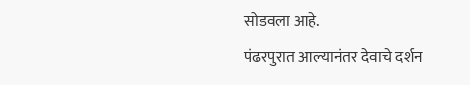सोडवला आहे.
पंढरपुरात आल्यानंतर देवाचे दर्शन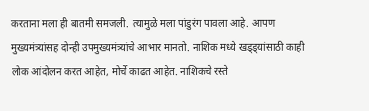करताना मला ही बातमी समजली. त्यामुळे मला पांडुरंग पावला आहे. आपण मुख्यमंत्र्यांसह दोन्ही उपमुख्यमंत्र्यांचे आभार मानतो. नाशिक मध्ये खड्ड्यांसाठी काही लोक आंदोलन करत आहेत, मोर्चे काढत आहेत. नाशिकचे रस्ते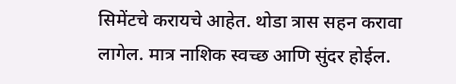सिमेंटचे करायचे आहेत. थोडा त्रास सहन करावा लागेल. मात्र नाशिक स्वच्छ आणि सुंदर होईल.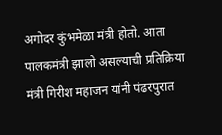अगोदर कुंभमेळा मंत्री होतो. आता पालकमंत्री झालो असल्याची प्रतिक्रिया मंत्री गिरीश महाजन यांनी पंढरपुरात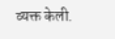व्यक्त केली.